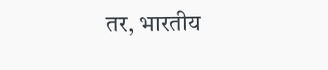तर, भारतीय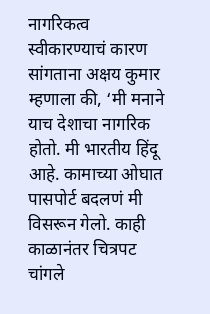नागरिकत्व स्वीकारण्याचं कारण सांगताना अक्षय कुमार म्हणाला की, ‘मी मनाने याच देशाचा नागरिक होतो. मी भारतीय हिंदू आहे. कामाच्या ओघात पासपोर्ट बदलणं मी विसरून गेलो. काही काळानंतर चित्रपट चांगले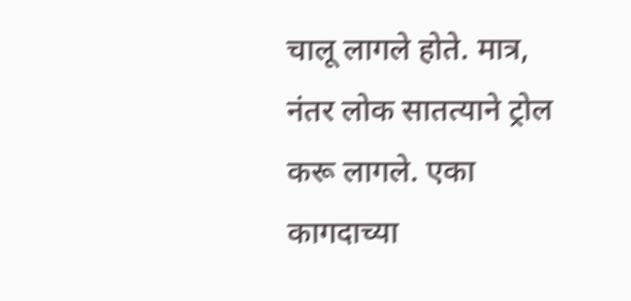चालू लागले होते. मात्र, नंतर लोक सातत्याने ट्रोल करू लागले. एका कागदाच्या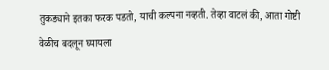तुकड्याने इतका फरक पडतो, याची कल्पना नव्हती. तेव्हा वाटलं की, आता गोष्टी वेळीच बदलून घ्यायला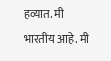हव्यात. मी भारतीय आहे. मी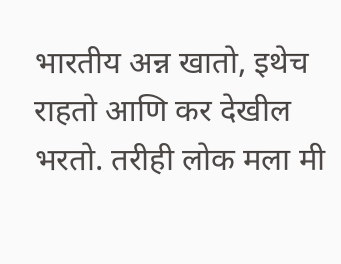भारतीय अन्न खातो, इथेच राहतो आणि कर देखील भरतो. तरीही लोक मला मी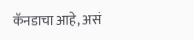कॅनडाचा आहे, असं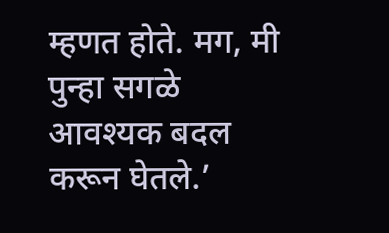म्हणत होते. मग, मी पुन्हा सगळे आवश्यक बदल करून घेतले.’